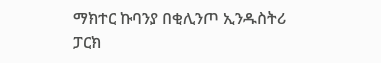ማክተር ኩባንያ በቂሊንጦ ኢንዱስትሪ ፓርክ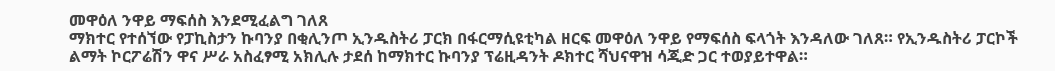መዋዕለ ንዋይ ማፍሰስ እንደሚፈልግ ገለጸ
ማክተር የተሰኘው የፓኪስታን ኩባንያ በቂሊንጦ ኢንዱስትሪ ፓርክ በፋርማሲዩቲካል ዘርፍ መዋዕለ ንዋይ የማፍሰስ ፍላጎት እንዳለው ገለጸ። የኢንዱስትሪ ፓርኮች ልማት ኮርፖሬሽን ዋና ሥራ አስፈፃሚ አክሊሉ ታደሰ ከማክተር ኩባንያ ፕሬዚዳንት ዶክተር ሻህናዋዝ ሳጂድ ጋር ተወያይተዋል።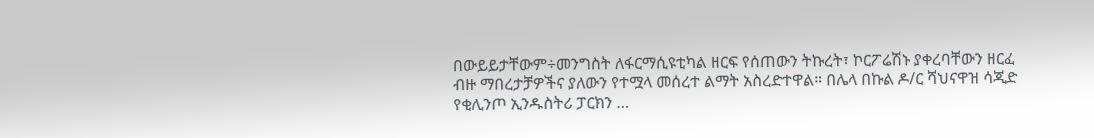በውይይታቸውም÷መንግስት ለፋርማሲዩቲካል ዘርፍ የሰጠውን ትኩረት፣ ኮርፖሬሽኑ ያቀረባቸውን ዘርፈ ብዙ ማበረታቻዎችና ያለውን የተሟላ መሰረተ ልማት አስረድተዋል። በሌላ በኩል ዶ/ር ሻህናዋዝ ሳጂድ የቂሊንጦ ኢንዱስትሪ ፓርክን …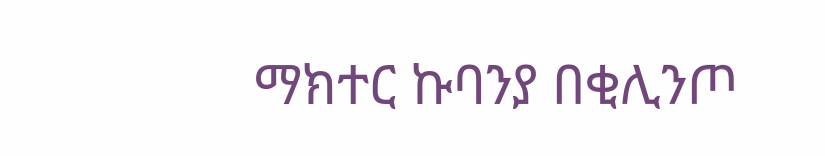ማክተር ኩባንያ በቂሊንጦ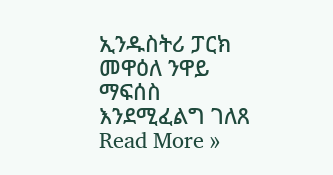ኢንዱስትሪ ፓርክ መዋዕለ ንዋይ ማፍሰስ እንደሚፈልግ ገለጸ Read More »